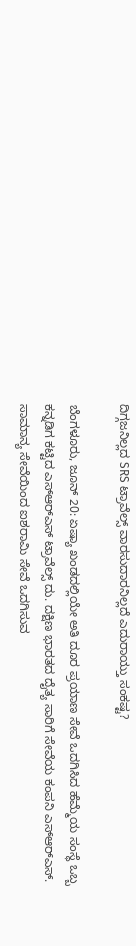ದಿಗ್ಗಜನಿಲ್ಲದ SRS ಟ್ರಾವೆಲ್ಸ್ ವಾರಸುದಾರನಿಲ್ಲದೆ ಎದುರಾಯ್ತು ಸಂಕಷ್ಟ?

ಬೆಂಗಳೂರು, ಜೂನ್ 20: ಏಷ್ಯಾ ಖಂಡದಲ್ಲಿಯೇ ಅತಿ ದೂರ ಪ್ರಯಾಣ ಸೇವೆ ಒದಗಿಸಿದ ಹೆಮ್ಮೆಯ ಸಂಸ್ಥೆ ಒಬ್ಬ ಕನ್ನಡಿಗ ಕಟ್ಟಿದ ಎಸ್ಆರ್‌ಎಸ್‌ ಟ್ರಾವೆಲ್ಸ್ ದು. ದಕ್ಷಿಣ ಭಾರತದ ದೈತ್ಯ ಸಾರಿಗೆ ಸೇವೆಯ ಕಂಪನಿ ಎಸ್ಆರ್‌ಎಸ್‌. ಸಾಮಾನ್ಯ ಸೇವೆಯಿಂದ ಐಶರಾಮಿ ಸೇವೆ ಒದಗಿಸುವ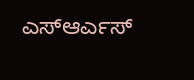ಎಸ್ಆರ್ಎಸ್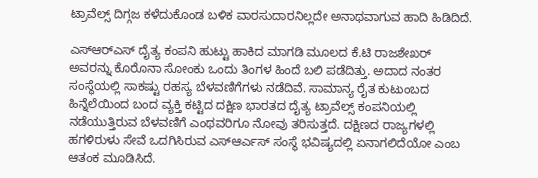ಟ್ರಾವೆಲ್ಸ್ ದಿಗ್ಗಜ ಕಳೆದುಕೊಂಡ ಬಳಿಕ ವಾರಸುದಾರನಿಲ್ಲದೇ ಅನಾಥವಾಗುವ ಹಾದಿ ಹಿಡಿದಿದೆ.

ಎಸ್ಆರ್‌ಎಸ್‌ ದೈತ್ಯ ಕಂಪನಿ ಹುಟ್ಟು ಹಾಕಿದ ಮಾಗಡಿ ಮೂಲದ ಕೆ.ಟಿ ರಾಜಶೇಖರ್ ಅವರನ್ನು ಕೊರೊನಾ ಸೋಂಕು ಒಂದು ತಿಂಗಳ ಹಿಂದೆ ಬಲಿ ಪಡೆದಿತ್ತು. ಅದಾದ ನಂತರ ಸಂಸ್ಥೆಯಲ್ಲಿ ಸಾಕಷ್ಟು ರಹಸ್ಯ ಬೆಳವಣಿಗೆಗಳು ನಡೆದಿವೆ. ಸಾಮಾನ್ಯ ರೈತ ಕುಟುಂಬದ ಹಿನ್ನೆಲೆಯಿಂದ ಬಂದ ವ್ಯಕ್ತಿ ಕಟ್ಟಿದ ದಕ್ಷಿಣ ಭಾರತದ ದೈತ್ಯ ಟ್ರಾವೆಲ್ಸ್ ಕಂಪನಿಯಲ್ಲಿ ನಡೆಯುತ್ತಿರುವ ಬೆಳವಣಿಗೆ ಎಂಥವರಿಗೂ ನೋವು ತರಿಸುತ್ತದೆ. ದಕ್ಷಿಣದ ರಾಜ್ಯಗಳಲ್ಲಿ ಹಗಳಿರುಳು ಸೇವೆ ಒದಗಿಸಿರುವ ಎಸ್ಆರ್ಎಸ್ ಸಂಸ್ಥೆ ಭವಿಷ್ಯದಲ್ಲಿ ಏನಾಗಲಿದೆಯೋ ಎಂಬ ಆತಂಕ ಮೂಡಿಸಿದೆ.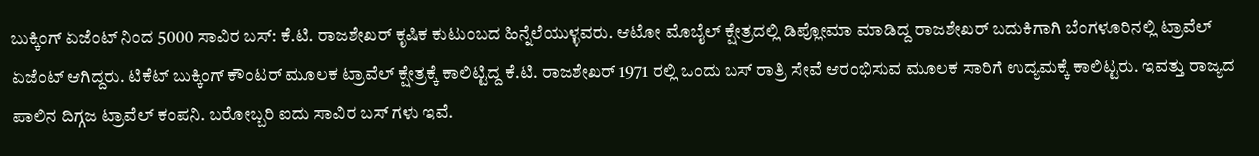ಬುಕ್ಕಿಂಗ್ ಏಜೆಂಟ್ ನಿಂದ 5000 ಸಾವಿರ ಬಸ್: ಕೆ.ಟಿ. ರಾಜಶೇಖರ್ ಕೃಷಿಕ ಕುಟುಂಬದ ಹಿನ್ನೆಲೆಯುಳ್ಳವರು. ಆಟೋ ಮೊಬೈಲ್ ಕ್ಷೇತ್ರದಲ್ಲಿ ಡಿಪ್ಲೋಮಾ ಮಾಡಿದ್ದ ರಾಜಶೇಖರ್ ಬದುಕಿಗಾಗಿ ಬೆಂಗಳೂರಿನಲ್ಲಿ ಟ್ರಾವೆಲ್ ಏಜೆಂಟ್ ಆಗಿದ್ದರು. ಟಿಕೆಟ್ ಬುಕ್ಕಿಂಗ್ ಕೌಂಟರ್ ಮೂಲಕ ಟ್ರಾವೆಲ್ ಕ್ಷೇತ್ರಕ್ಕೆ ಕಾಲಿಟ್ಟಿದ್ದ ಕೆ.ಟಿ. ರಾಜಶೇಖರ್ 1971 ರಲ್ಲಿ ಒಂದು ಬಸ್ ರಾತ್ರಿ ಸೇವೆ ಆರಂಭಿಸುವ ಮೂಲಕ ಸಾರಿಗೆ ಉದ್ಯಮಕ್ಕೆ ಕಾಲಿಟ್ಟರು. ಇವತ್ತು ರಾಜ್ಯದ ಪಾಲಿನ ದಿಗ್ಗಜ ಟ್ರಾವೆಲ್ ಕಂಪನಿ. ಬರೋಬ್ಬರಿ ಐದು ಸಾವಿರ ಬಸ್ ಗಳು ಇವೆ.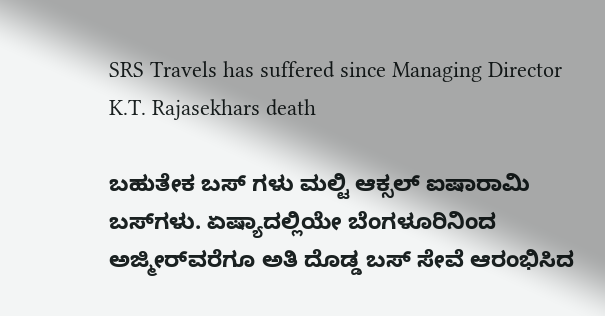SRS Travels has suffered since Managing Director K.T. Rajasekhars death

ಬಹುತೇಕ ಬಸ್ ಗಳು ಮಲ್ಟಿ ಆಕ್ಸಲ್ ಐಷಾರಾಮಿ ಬಸ್‌ಗಳು. ಏಷ್ಯಾದಲ್ಲಿಯೇ ಬೆಂಗಳೂರಿನಿಂದ ಅಜ್ಮೀರ್‌ವರೆಗೂ ಅತಿ ದೊಡ್ಡ ಬಸ್ ಸೇವೆ ಆರಂಭಿಸಿದ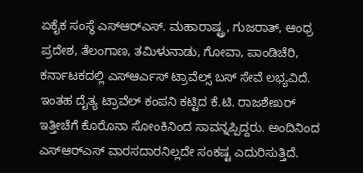ಏಕೈಕ ಸಂಸ್ಥೆ ಎಸ್ಆರ್‌ಎಸ್‌. ಮಹಾರಾಷ್ಟ್ರ, ಗುಜರಾತ್, ಆಂಧ್ರ ಪ್ರದೇಶ, ತೆಲಂಗಾಣ, ತಮಿಳುನಾಡು, ಗೋವಾ, ಪಾಂಡಿಚೆರಿ, ಕರ್ನಾಟಕದಲ್ಲಿ ಎಸ್ಆರ್ಎಸ್ ಟ್ರಾವೆಲ್ಸ್ ಬಸ್ ಸೇವೆ ಲಭ್ಯವಿದೆ. ಇಂತಹ ದೈತ್ಯ ಟ್ರಾವೆಲ್ ಕಂಪನಿ ಕಟ್ಟಿದ ಕೆ.ಟಿ. ರಾಜಶೇಖರ್ ಇತ್ತೀಚೆಗೆ ಕೊರೊನಾ ಸೋಂಕಿನಿಂದ ಸಾವನ್ನಪ್ಪಿದ್ದರು. ಅಂದಿನಿಂದ ಎಸ್ಆರ್‌ಎಸ್‌ ವಾರಸದಾರನಿಲ್ಲದೇ ಸಂಕಷ್ಟ ಎದುರಿಸುತ್ತಿದೆ.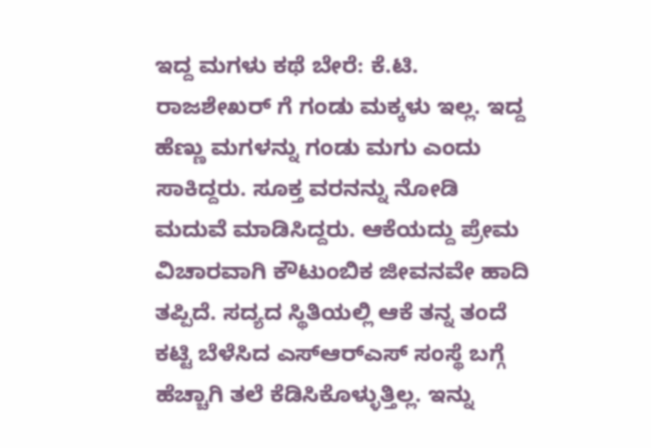ಇದ್ದ ಮಗಳು ಕಥೆ ಬೇರೆ: ಕೆ.ಟಿ. ರಾಜಶೇಖರ್ ಗೆ ಗಂಡು ಮಕ್ಕಳು ಇಲ್ಲ. ಇದ್ದ ಹೆಣ್ಣು ಮಗಳನ್ನು ಗಂಡು ಮಗು ಎಂದು ಸಾಕಿದ್ದರು. ಸೂಕ್ತ ವರನನ್ನು ನೋಡಿ ಮದುವೆ ಮಾಡಿಸಿದ್ದರು. ಆಕೆಯದ್ದು ಪ್ರೇಮ ವಿಚಾರವಾಗಿ ಕೌಟುಂಬಿಕ ಜೀವನವೇ ಹಾದಿ ತಪ್ಪಿದೆ. ಸದ್ಯದ ಸ್ಥಿತಿಯಲ್ಲಿ ಆಕೆ ತನ್ನ ತಂದೆ ಕಟ್ಟಿ ಬೆಳೆಸಿದ ಎಸ್ಆರ್‌ಎಸ್‌ ಸಂಸ್ಥೆ ಬಗ್ಗೆ ಹೆಚ್ಚಾಗಿ ತಲೆ ಕೆಡಿಸಿಕೊಳ್ಳುತ್ತಿಲ್ಲ. ಇನ್ನು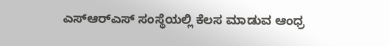ಎಸ್ಆರ್‌ಎಸ್‌ ಸಂಸ್ಥೆಯಲ್ಲಿ ಕೆಲಸ ಮಾಡುವ ಆಂಧ್ರ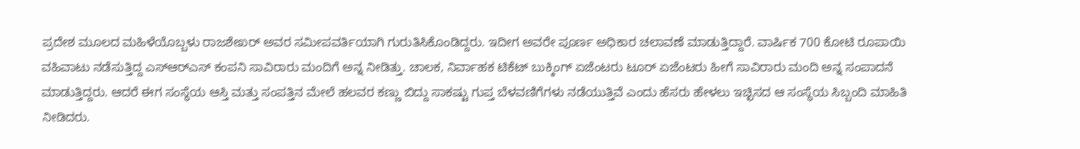ಪ್ರದೇಶ ಮೂಲದ ಮಹಿಳೆಯೊಬ್ಬಳು ರಾಜಶೇಖರ್ ಅವರ ಸಮೀಪವರ್ತಿಯಾಗಿ ಗುರುತಿಸಿಕೊಂಡಿದ್ದರು. ಇದೀಗ ಅವರೇ ಪೂರ್ಣ ಅಧಿಕಾರ ಚಲಾವಣೆ ಮಾಡುತ್ತಿದ್ದಾರೆ. ವಾರ್ಷಿಕ 700 ಕೋಟಿ ರೂಪಾಯಿ ವಹಿವಾಟು ನಡೆಸುತ್ತಿದ್ದ ಎಸ್ಆರ್‌ಎಸ್‌ ಕಂಪನಿ ಸಾವಿರಾರು ಮಂದಿಗೆ ಅನ್ನ ನೀಡಿತ್ತು. ಚಾಲಕ, ನಿರ್ವಾಹಕ ಟಿಕೆಟ್ ಬುಕ್ಕಿಂಗ್ ಏಜೆಂಟರು ಟೂರ್ ಏಜೆಂಟರು ಹೀಗೆ ಸಾವಿರಾರು ಮಂದಿ ಅನ್ನ ಸಂಪಾದನೆ ಮಾಡುತ್ತಿದ್ದರು. ಆದರೆ ಈಗ ಸಂಸ್ಥೆಯ ಆಸ್ತಿ ಮತ್ತು ಸಂಪತ್ತಿನ ಮೇಲೆ ಹಲವರ ಕಣ್ಣು ಬಿದ್ದು ಸಾಕಷ್ಟು ಗುಪ್ತ ಬೆಳವಣಿಗೆಗಳು ನಡೆಯುತ್ತಿವೆ ಎಂದು ಹೆಸರು ಹೇಳಲು ಇಚ್ಛಿಸದ ಆ ಸಂಸ್ಥೆಯ ಸಿಬ್ಬಂದಿ ಮಾಹಿತಿ ನೀಡಿದರು.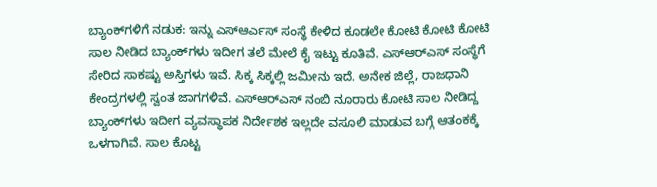ಬ್ಯಾಂಕ್‌ಗಳಿಗೆ ನಡುಕ: ಇನ್ನು ಎಸ್ಆರ್ಎಸ್ ಸಂಸ್ಥೆ ಕೇಳಿದ ಕೂಡಲೇ ಕೋಟಿ ಕೋಟಿ ಕೋಟಿ ಸಾಲ ನೀಡಿದ ಬ್ಯಾಂಕ್‌ಗಳು ಇದೀಗ ತಲೆ ಮೇಲೆ ಕೈ ಇಟ್ಟು ಕೂತಿವೆ. ಎಸ್ಆರ್‌ಎಸ್‌ ಸಂಸ್ಥೆಗೆ ಸೇರಿದ ಸಾಕಷ್ಟು ಅಸ್ತಿಗಳು ಇವೆ. ಸಿಕ್ಕ ಸಿಕ್ಕಲ್ಲಿ ಜಮೀನು ಇದೆ. ಅನೇಕ ಜಿಲ್ಲೆ, ರಾಜಧಾನಿ ಕೇಂದ್ರಗಳಲ್ಲಿ ಸ್ವಂತ ಜಾಗಗಳಿವೆ. ಎಸ್ಆರ್‌ಎಸ್‌ ನಂಬಿ ನೂರಾರು ಕೋಟಿ ಸಾಲ ನೀಡಿದ್ದ ಬ್ಯಾಂಕ್‌ಗಳು ಇದೀಗ ವ್ಯವಸ್ಥಾಪಕ ನಿರ್ದೇಶಕ ಇಲ್ಲದೇ ವಸೂಲಿ ಮಾಡುವ ಬಗ್ಗೆ ಆತಂಕಕ್ಕೆ ಒಳಗಾಗಿವೆ. ಸಾಲ ಕೊಟ್ಟ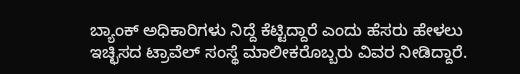ಬ್ಯಾಂಕ್ ಅಧಿಕಾರಿಗಳು ನಿದ್ದೆ ಕೆಟ್ಟಿದ್ದಾರೆ ಎಂದು ಹೆಸರು ಹೇಳಲು ಇಚ್ಛಿಸದ ಟ್ರಾವೆಲ್ ಸಂಸ್ಥೆ ಮಾಲೀಕರೊಬ್ಬರು ವಿವರ ನೀಡಿದ್ದಾರೆ.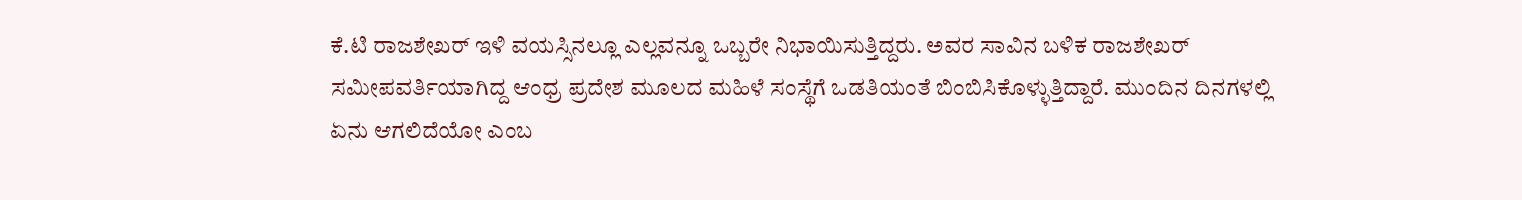ಕೆ.ಟಿ ರಾಜಶೇಖರ್ ಇಳಿ ವಯಸ್ಸಿನಲ್ಲೂ ಎಲ್ಲವನ್ನೂ ಒಬ್ಬರೇ ನಿಭಾಯಿಸುತ್ತಿದ್ದರು. ಅವರ ಸಾವಿನ ಬಳಿಕ ರಾಜಶೇಖರ್ ಸಮೀಪವರ್ತಿಯಾಗಿದ್ದ ಆಂಧ್ರ ಪ್ರದೇಶ ಮೂಲದ ಮಹಿಳೆ ಸಂಸ್ಥೆಗೆ ಒಡತಿಯಂತೆ ಬಿಂಬಿಸಿಕೊಳ್ಳುತ್ತಿದ್ದಾರೆ. ಮುಂದಿನ ದಿನಗಳಲ್ಲಿ ಏನು ಆಗಲಿದೆಯೋ ಎಂಬ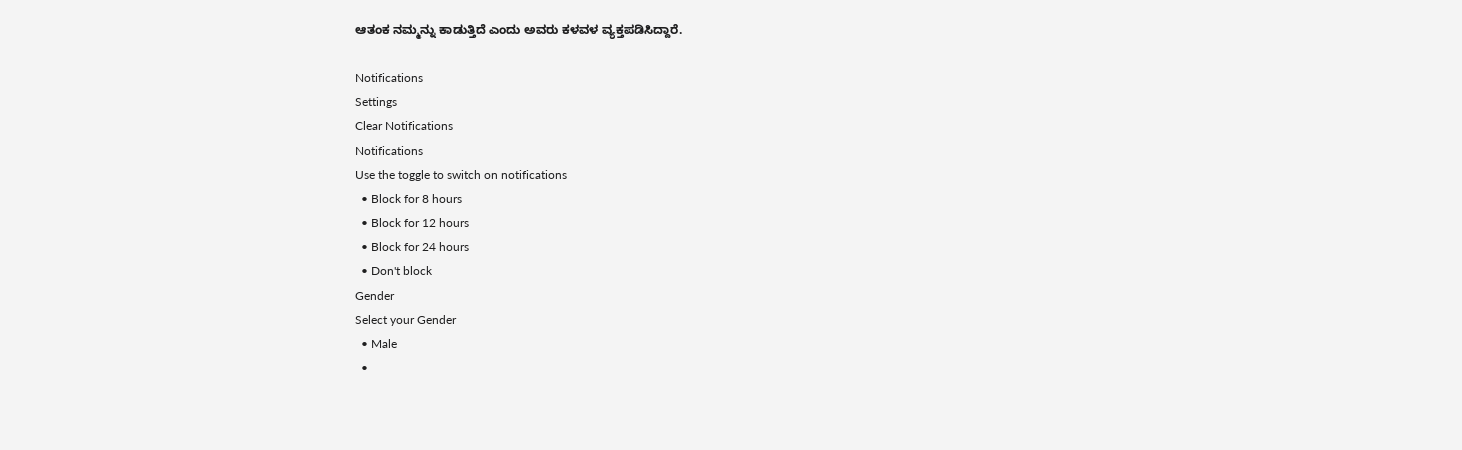ಆತಂಕ ನಮ್ಮನ್ನು ಕಾಡುತ್ತಿದೆ ಎಂದು ಅವರು ಕಳವಳ ವ್ಯಕ್ತಪಡಿಸಿದ್ದಾರೆ.

Notifications
Settings
Clear Notifications
Notifications
Use the toggle to switch on notifications
  • Block for 8 hours
  • Block for 12 hours
  • Block for 24 hours
  • Don't block
Gender
Select your Gender
  • Male
  •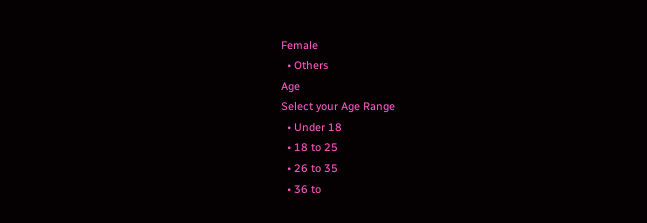Female
  • Others
Age
Select your Age Range
  • Under 18
  • 18 to 25
  • 26 to 35
  • 36 to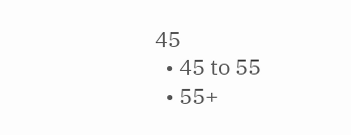45
  • 45 to 55
  • 55+